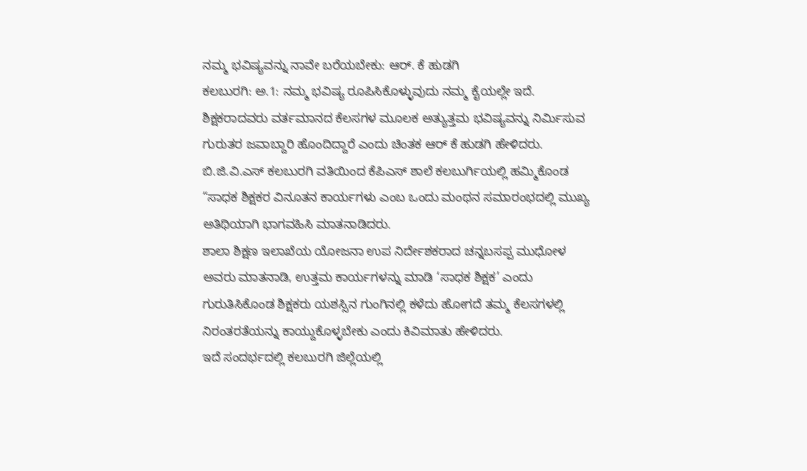ನಮ್ಮ ಭವಿಷ್ಯವನ್ನು ನಾವೇ ಬರೆಯಬೇಕು: ಆರ್. ಕೆ ಹುಡಗಿ
ಕಲಬುರಗಿ: ಅ.1: ನಮ್ಮ ಭವಿಷ್ಯ ರೂಪಿಸಿಕೊಳ್ಳುವುದು ನಮ್ಮ ಕೈಯಲ್ಲೇ ಇದೆ. ಶಿಕ್ಷಕರಾದವರು ವರ್ತಮಾನದ ಕೆಲಸಗಳ ಮೂಲಕ ಅತ್ಯುತ್ತಮ ಭವಿಷ್ಯವನ್ನು ನಿರ್ಮಿಸುವ ಗುರುತರ ಜವಾಬ್ದಾರಿ ಹೊಂದಿದ್ದಾರೆ ಎಂದು ಚಿಂತಕ ಆರ್ ಕೆ ಹುಡಗಿ ಹೇಳಿದರು.
ಬಿ.ಜಿ.ವಿ.ಎಸ್ ಕಲಬುರಗಿ ವತಿಯಿಂದ ಕೆಪಿಎಸ್ ಶಾಲೆ ಕಲಬುರ್ಗಿಯಲ್ಲಿ ಹಮ್ಮಿಕೊಂಡ “ಸಾಧಕ ಶಿಕ್ಷಕರ ವಿನೂತನ ಕಾರ್ಯಗಳು ಎಂಬ ಒಂದು ಮಂಥನ ಸಮಾರಂಭದಲ್ಲಿ ಮುಖ್ಯ ಅತಿಥಿಯಾಗಿ ಭಾಗವಹಿಸಿ ಮಾತನಾಡಿದರು.
ಶಾಲಾ ಶಿಕ್ಷಣ ಇಲಾಖೆಯ ಯೋಜನಾ ಉಪ ನಿರ್ದೇಶಕರಾದ ಚನ್ನಬಸಪ್ಪ ಮುಧೋಳ ಅವರು ಮಾತನಾಡಿ, ಉತ್ತಮ ಕಾರ್ಯಗಳನ್ನು ಮಾಡಿ ‘ಸಾಧಕ ಶಿಕ್ಷಕ’ ಎಂದು ಗುರುತಿಸಿಕೊಂಡ ಶಿಕ್ಷಕರು ಯಶಸ್ಸಿನ ಗುಂಗಿನಲ್ಲಿ ಕಳೆದು ಹೋಗದೆ ತಮ್ಮ ಕೆಲಸಗಳಲ್ಲಿ ನಿರಂತರತೆಯನ್ನು ಕಾಯ್ದುಕೊಳ್ಳಬೇಕು ಎಂದು ಕಿವಿಮಾತು ಹೇಳಿದರು.
ಇದೆ ಸಂದರ್ಭದಲ್ಲಿ ಕಲಬುರಗಿ ಜಿಲ್ಲೆಯಲ್ಲಿ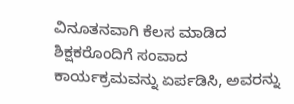ವಿನೂತನವಾಗಿ ಕೆಲಸ ಮಾಡಿದ ಶಿಕ್ಷಕರೊಂದಿಗೆ ಸಂವಾದ ಕಾರ್ಯಕ್ರಮವನ್ನು ಏರ್ಪಡಿಸಿ, ಅವರನ್ನು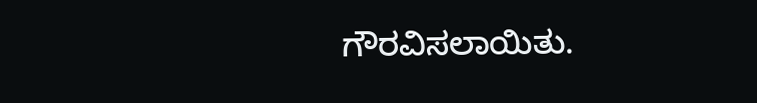ಗೌರವಿಸಲಾಯಿತು.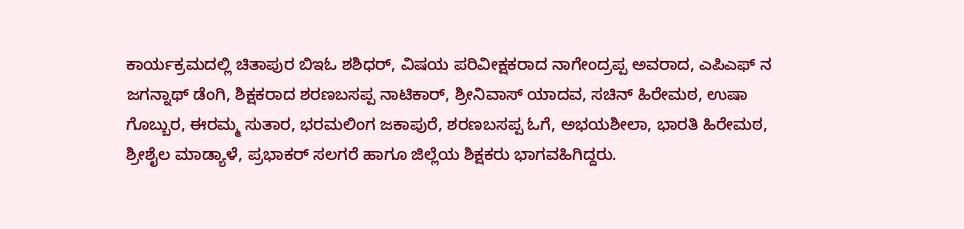ಕಾರ್ಯಕ್ರಮದಲ್ಲಿ ಚಿತಾಪುರ ಬಿಇಓ ಶಶಿಧರ್, ವಿಷಯ ಪರಿವೀಕ್ಷಕರಾದ ನಾಗೇಂದ್ರಪ್ಪ ಅವರಾದ, ಎಪಿಎಫ್ ನ ಜಗನ್ನಾಥ್ ಡೆಂಗಿ, ಶಿಕ್ಷಕರಾದ ಶರಣಬಸಪ್ಪ ನಾಟಿಕಾರ್, ಶ್ರೀನಿವಾಸ್ ಯಾದವ, ಸಚಿನ್ ಹಿರೇಮಠ, ಉಷಾ ಗೊಬ್ಬುರ, ಈರಮ್ಮ ಸುತಾರ, ಭರಮಲಿಂಗ ಜಕಾಪುರೆ, ಶರಣಬಸಪ್ಪ ಓಗೆ, ಅಭಯಶೀಲಾ, ಭಾರತಿ ಹಿರೇಮಠ, ಶ್ರೀಶೈಲ ಮಾಡ್ಯಾಳೆ, ಪ್ರಭಾಕರ್ ಸಲಗರೆ ಹಾಗೂ ಜಿಲ್ಲೆಯ ಶಿಕ್ಷಕರು ಭಾಗವಹಿಗಿದ್ದರು.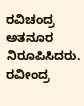ರವಿಚಂದ್ರ ಅತನೂರ ನಿರೂಪಿಸಿದರು. ರವೀಂದ್ರ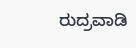ರುದ್ರವಾಡಿ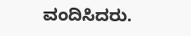ವಂದಿಸಿದರು.